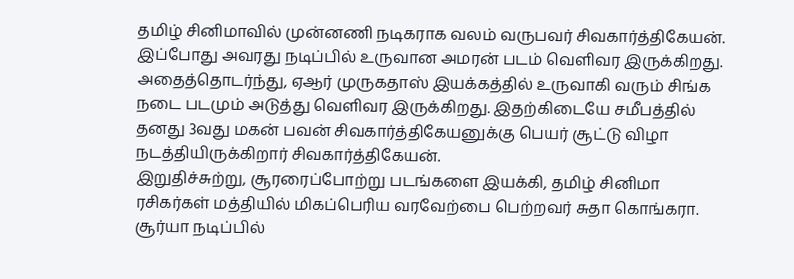தமிழ் சினிமாவில் முன்னணி நடிகராக வலம் வருபவர் சிவகார்த்திகேயன். இப்போது அவரது நடிப்பில் உருவான அமரன் படம் வெளிவர இருக்கிறது. அதைத்தொடர்ந்து, ஏஆர் முருகதாஸ் இயக்கத்தில் உருவாகி வரும் சிங்க நடை படமும் அடுத்து வெளிவர இருக்கிறது. இதற்கிடையே சமீபத்தில் தனது 3வது மகன் பவன் சிவகார்த்திகேயனுக்கு பெயர் சூட்டு விழா நடத்தியிருக்கிறார் சிவகார்த்திகேயன்.
இறுதிச்சுற்று, சூரரைப்போற்று படங்களை இயக்கி, தமிழ் சினிமா ரசிகர்கள் மத்தியில் மிகப்பெரிய வரவேற்பை பெற்றவர் சுதா கொங்கரா. சூர்யா நடிப்பில்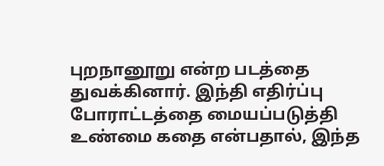புறநானூறு என்ற படத்தை துவக்கினார். இந்தி எதிர்ப்பு போராட்டத்தை மையப்படுத்தி உண்மை கதை என்பதால், இந்த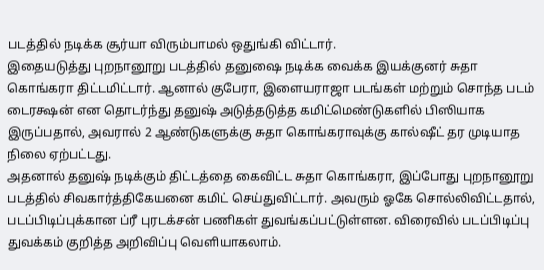படத்தில் நடிக்க சூர்யா விரும்பாமல் ஒதுங்கி விட்டார்.
இதையடுத்து புறநானூறு படத்தில் தனுஷை நடிக்க வைக்க இயக்குனர் சுதா கொங்கரா திட்டமிட்டார். ஆனால் குபேரா, இளையராஜா படங்கள் மற்றும் சொந்த படம் டைரக்ஷன் என தொடர்ந்து தனுஷ் அடுத்தடுத்த கமிட்மெண்டுகளில் பிஸியாக இருப்பதால், அவரால் 2 ஆண்டுகளுக்கு சுதா கொங்கராவுக்கு கால்ஷீட் தர முடியாத நிலை ஏற்பட்டது.
அதனால் தனுஷ் நடிக்கும் திட்டத்தை கைவிட்ட சுதா கொங்கரா, இப்போது புறநானூறு படத்தில் சிவகார்த்திகேயனை கமிட் செய்துவிட்டார். அவரும் ஓகே சொல்லிவிட்டதால், படப்பிடிப்புக்கான ப்ரீ புரடக்சன் பணிகள் துவங்கப்பட்டுள்ளன. விரைவில் படப்பிடிப்பு துவக்கம் குறித்த அறிவிப்பு வெளியாகலாம்.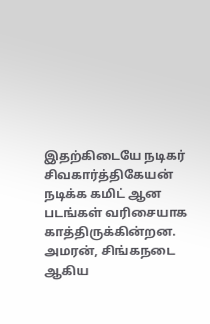இதற்கிடையே நடிகர் சிவகார்த்திகேயன் நடிக்க கமிட் ஆன படங்கள் வரிசையாக காத்திருக்கின்றன. அமரன், சிங்கநடை ஆகிய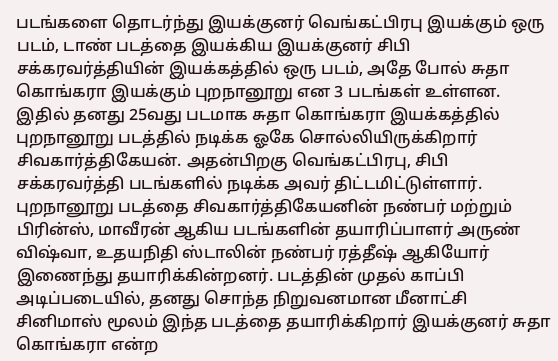படங்களை தொடர்ந்து இயக்குனர் வெங்கட்பிரபு இயக்கும் ஒரு படம், டாண் படத்தை இயக்கிய இயக்குனர் சிபி சக்கரவர்த்தியின் இயக்கத்தில் ஒரு படம், அதே போல் சுதா கொங்கரா இயக்கும் புறநானூறு என 3 படங்கள் உள்ளன.
இதில் தனது 25வது படமாக சுதா கொங்கரா இயக்கத்தில் புறநானூறு படத்தில் நடிக்க ஓகே சொல்லியிருக்கிறார் சிவகார்த்திகேயன். அதன்பிறகு வெங்கட்பிரபு, சிபி சக்கரவர்த்தி படங்களில் நடிக்க அவர் திட்டமிட்டுள்ளார். புறநானூறு படத்தை சிவகார்த்திகேயனின் நண்பர் மற்றும் பிரின்ஸ், மாவீரன் ஆகிய படங்களின் தயாரிப்பாளர் அருண் விஷ்வா, உதயநிதி ஸ்டாலின் நண்பர் ரத்தீஷ் ஆகியோர் இணைந்து தயாரிக்கின்றனர். படத்தின் முதல் காப்பி அடிப்படையில், தனது சொந்த நிறுவனமான மீனாட்சி சினிமாஸ் மூலம் இந்த படத்தை தயாரிக்கிறார் இயக்குனர் சுதா கொங்கரா என்ற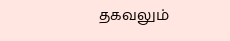தகவலும்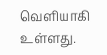வெளியாகி உள்ளது.